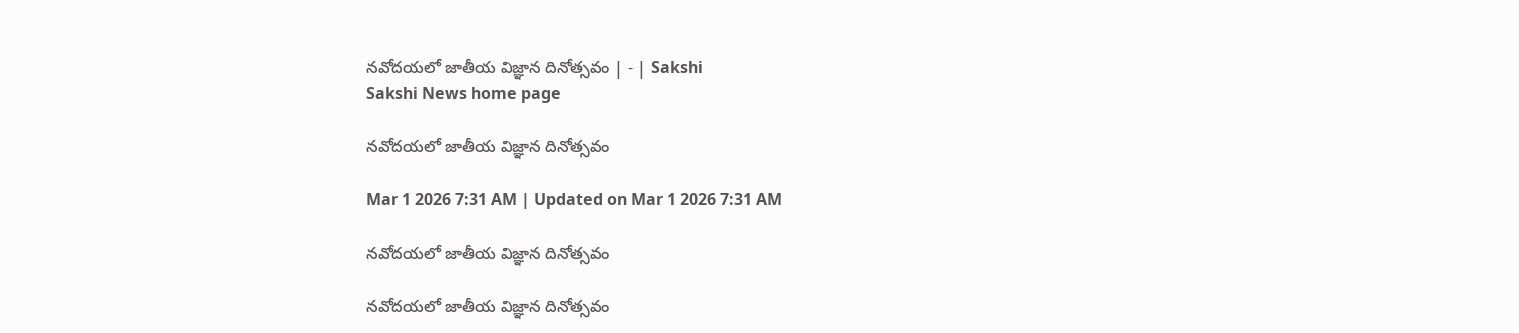నవోదయలో జాతీయ విజ్ఞాన దినోత్సవం | - | Sakshi
Sakshi News home page

నవోదయలో జాతీయ విజ్ఞాన దినోత్సవం

Mar 1 2026 7:31 AM | Updated on Mar 1 2026 7:31 AM

నవోదయలో జాతీయ విజ్ఞాన దినోత్సవం

నవోదయలో జాతీయ విజ్ఞాన దినోత్సవం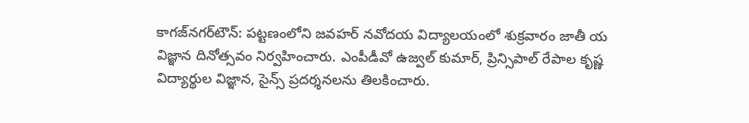కాగజ్‌నగర్‌టౌన్‌: పట్టణంలోని జవహర్‌ నవోదయ విద్యాలయంలో శుక్రవారం జాతీ య విజ్ఞాన దినోత్సవం నిర్వహించారు. ఎంపీడీవో ఉజ్వల్‌ కుమార్‌, ప్రిన్సిపాల్‌ రేపాల కృష్ణ విద్యార్థుల విజ్ఞాన, సైన్స్‌ ప్రదర్శనలను తిలకించారు.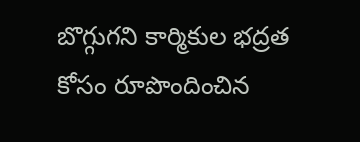బొగ్గుగని కార్మికుల భద్రత కోసం రూపొందించిన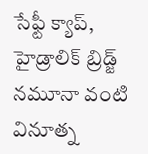సేఫ్టీ క్యాప్‌, హైడ్రాలిక్‌ బ్రిడ్జ్‌ నమూనా వంటి వినూత్న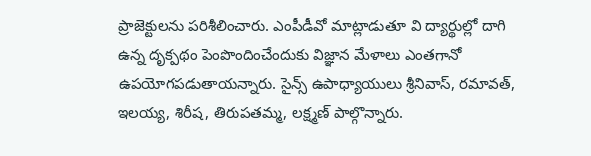ప్రాజెక్టులను పరిశీలించారు. ఎంపీడీవో మాట్లాడుతూ వి ద్యార్థుల్లో దాగి ఉన్న దృక్పథం పెంపొందించేందుకు విజ్ఞాన మేళాలు ఎంతగానో ఉపయోగపడుతాయన్నారు. సైన్స్‌ ఉపాధ్యాయులు శ్రీనివాస్‌, రమావత్‌, ఇలయ్య, శిరీష, తిరుపతమ్మ, లక్ష్మణ్‌ పాల్గొన్నారు.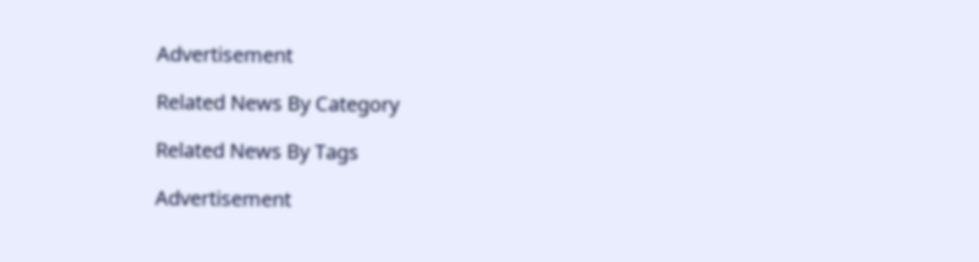Advertisement

Related News By Category

Related News By Tags

Advertisement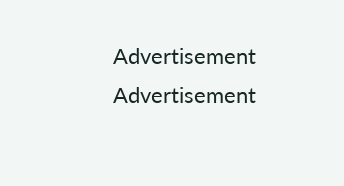Advertisement
Advertisement